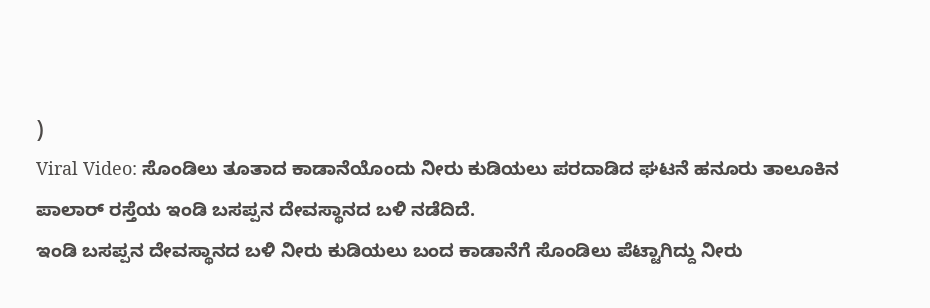)
Viral Video: ಸೊಂಡಿಲು ತೂತಾದ ಕಾಡಾನೆಯೊಂದು ನೀರು ಕುಡಿಯಲು ಪರದಾಡಿದ ಘಟನೆ ಹನೂರು ತಾಲೂಕಿನ ಪಾಲಾರ್ ರಸ್ತೆಯ ಇಂಡಿ ಬಸಪ್ಪನ ದೇವಸ್ಥಾನದ ಬಳಿ ನಡೆದಿದೆ.
ಇಂಡಿ ಬಸಪ್ಪನ ದೇವಸ್ಥಾನದ ಬಳಿ ನೀರು ಕುಡಿಯಲು ಬಂದ ಕಾಡಾನೆಗೆ ಸೊಂಡಿಲು ಪೆಟ್ಟಾಗಿದ್ದು ನೀರು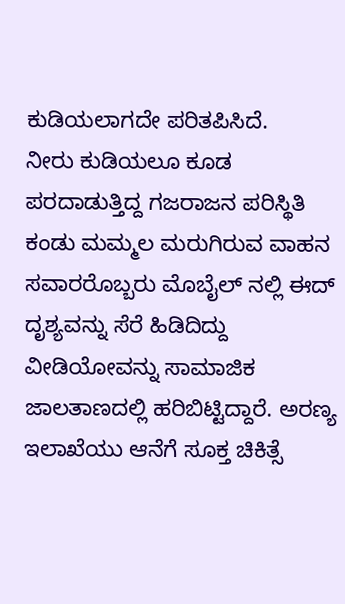ಕುಡಿಯಲಾಗದೇ ಪರಿತಪಿಸಿದೆ.
ನೀರು ಕುಡಿಯಲೂ ಕೂಡ ಪರದಾಡುತ್ತಿದ್ದ ಗಜರಾಜನ ಪರಿಸ್ಥಿತಿ ಕಂಡು ಮಮ್ಮಲ ಮರುಗಿರುವ ವಾಹನ ಸವಾರರೊಬ್ಬರು ಮೊಬೈಲ್ ನಲ್ಲಿ ಈದ್ ದೃಶ್ಯವನ್ನು ಸೆರೆ ಹಿಡಿದಿದ್ದು ವೀಡಿಯೋವನ್ನು ಸಾಮಾಜಿಕ ಜಾಲತಾಣದಲ್ಲಿ ಹರಿಬಿಟ್ಟಿದ್ದಾರೆ. ಅರಣ್ಯ ಇಲಾಖೆಯು ಆನೆಗೆ ಸೂಕ್ತ ಚಿಕಿತ್ಸೆ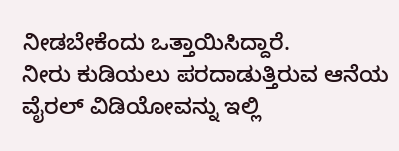ನೀಡಬೇಕೆಂದು ಒತ್ತಾಯಿಸಿದ್ದಾರೆ.
ನೀರು ಕುಡಿಯಲು ಪರದಾಡುತ್ತಿರುವ ಆನೆಯ ವೈರಲ್ ವಿಡಿಯೋವನ್ನು ಇಲ್ಲಿ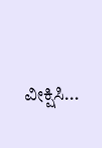ವೀಕ್ಷಿಸಿ...